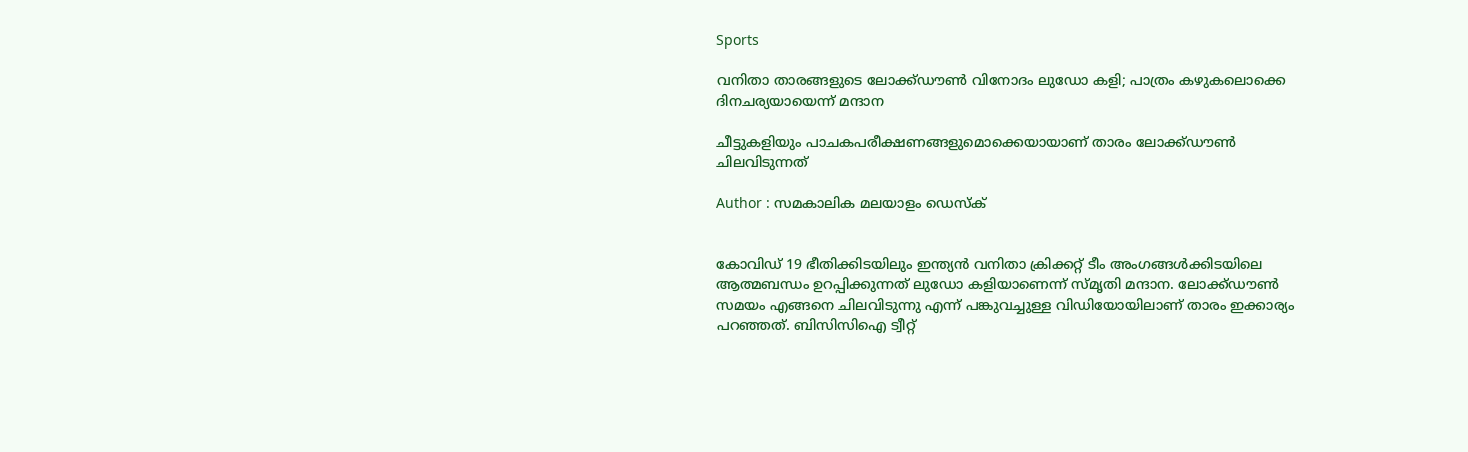Sports

വനിതാ താരങ്ങളുടെ ലോക്ക്ഡൗണ്‍ വിനോദം ലുഡോ കളി; പാത്രം കഴുകലൊക്കെ ദിനചര്യയായെന്ന് മന്ദാന

ചീട്ടുകളിയും പാചകപരീക്ഷണങ്ങളുമൊക്കെയായാണ് താരം ലോക്ക്ഡൗണ്‍ ചിലവിടുന്നത്

Author : സമകാലിക മലയാളം ഡെസ്ക്


കോവിഡ് 19 ഭീതിക്കിടയിലും ഇന്ത്യന്‍ വനിതാ ക്രിക്കറ്റ് ടീം അംഗങ്ങള്‍ക്കിടയിലെ ആത്മബന്ധം ഉറപ്പിക്കുന്നത് ലുഡോ കളിയാണെന്ന് സ്മൃതി മന്ദാന. ലോക്ക്ഡൗണ്‍ സമയം എങ്ങനെ ചിലവിടുന്നു എന്ന് പങ്കുവച്ചുള്ള വിഡിയോയിലാണ് താരം ഇക്കാര്യം പറഞ്ഞത്. ബിസിസിഐ ട്വീറ്റ്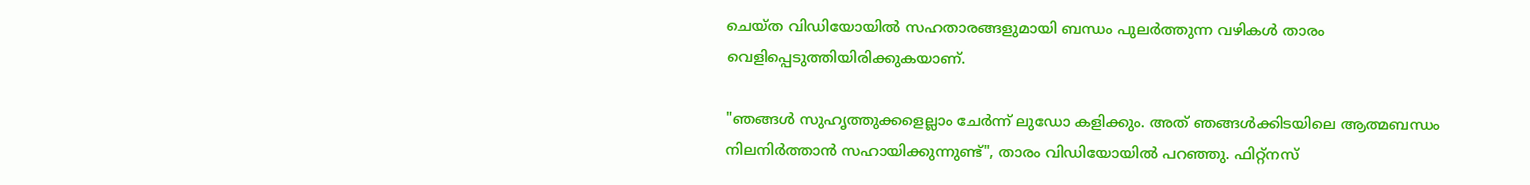ചെയ്ത വിഡിയോയില്‍ സഹതാരങ്ങളുമായി ബന്ധം പുലര്‍ത്തുന്ന വഴികള്‍ താരം വെളിപ്പെടുത്തിയിരിക്കുകയാണ്.

"ഞങ്ങള്‍ സുഹൃത്തുക്കളെല്ലാം ചേര്‍ന്ന് ലുഡോ കളിക്കും. അത് ഞങ്ങള്‍ക്കിടയിലെ ആത്മബന്ധം നിലനിര്‍ത്താന്‍ സഹായിക്കുന്നുണ്ട്", താരം വിഡിയോയില്‍ പറഞ്ഞു. ഫിറ്റ്‌നസ്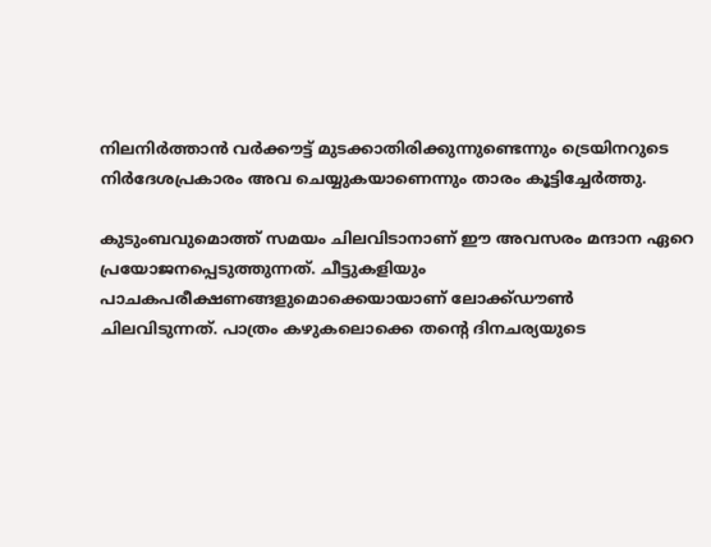നിലനിര്‍ത്താന്‍ വര്‍ക്കൗട്ട് മുടക്കാതിരിക്കുന്നുണ്ടെന്നും ട്രെയിനറുടെ നിര്‍ദേശപ്രകാരം അവ ചെയ്യുകയാണെന്നും താരം കൂട്ടിച്ചേര്‍ത്തു.

കുടുംബവുമൊത്ത് സമയം ചിലവിടാനാണ് ഈ അവസരം മന്ദാന ഏറെ പ്രയോജനപ്പെടുത്തുന്നത്. ചീട്ടുകളിയും പാചകപരീക്ഷണങ്ങളുമൊക്കെയായാണ് ലോക്ക്ഡൗണ്‍ ചിലവിടുന്നത്. പാത്രം കഴുകലൊക്കെ തന്റെ ദിനചര്യയുടെ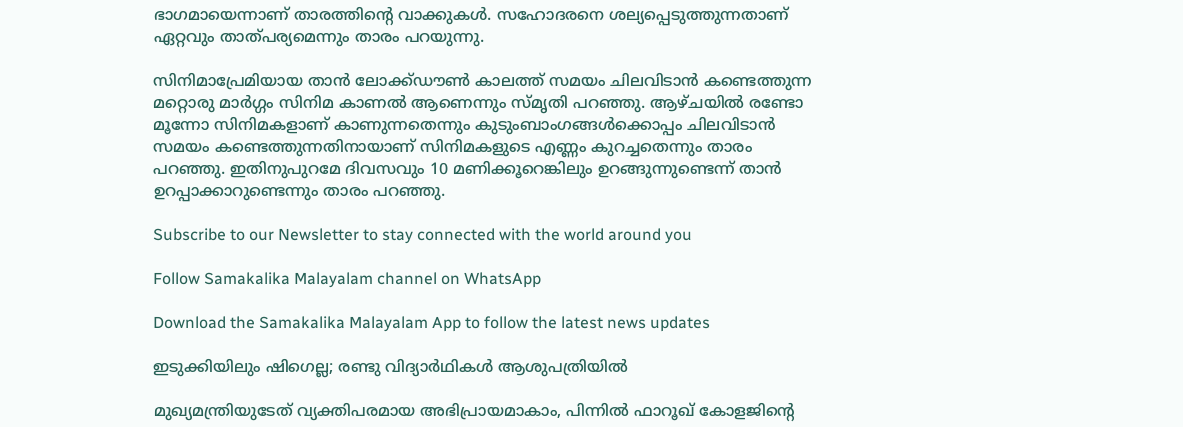ഭാഗമായെന്നാണ് താരത്തിന്റെ വാക്കുകള്‍. സഹോദരനെ ശല്യപ്പെടുത്തുന്നതാണ് ഏറ്റവും താത്പര്യമെന്നും താരം പറയുന്നു.

സിനിമാപ്രേമിയായ താന്‍ ലോക്ക്ഡൗണ്‍ കാലത്ത് സമയം ചിലവിടാന്‍ കണ്ടെത്തുന്ന മറ്റൊരു മാര്‍ഗ്ഗം സിനിമ കാണല്‍ ആണെന്നും സ്മൃതി പറഞ്ഞു. ആഴ്ചയില്‍ രണ്ടോ മൂന്നോ സിനിമകളാണ് കാണുന്നതെന്നും കുടുംബാംഗങ്ങള്‍ക്കൊപ്പം ചിലവിടാന്‍ സമയം കണ്ടെത്തുന്നതിനായാണ് സിനിമകളുടെ എണ്ണം കുറച്ചതെന്നും താരം പറഞ്ഞു. ഇതിനുപുറമേ ദിവസവും 10 മണിക്കൂറെങ്കിലും ഉറങ്ങുന്നുണ്ടെന്ന് താന്‍ ഉറപ്പാക്കാറുണ്ടെന്നും താരം പറഞ്ഞു.

Subscribe to our Newsletter to stay connected with the world around you

Follow Samakalika Malayalam channel on WhatsApp

Download the Samakalika Malayalam App to follow the latest news updates

ഇടുക്കിയിലും ഷിഗെല്ല; രണ്ടു വിദ്യാര്‍ഥികള്‍ ആശുപത്രിയില്‍

മുഖ്യമന്ത്രിയുടേത് വ്യക്തിപരമായ അഭിപ്രായമാകാം, പിന്നിൽ ഫാറൂഖ് കോളജിന്റെ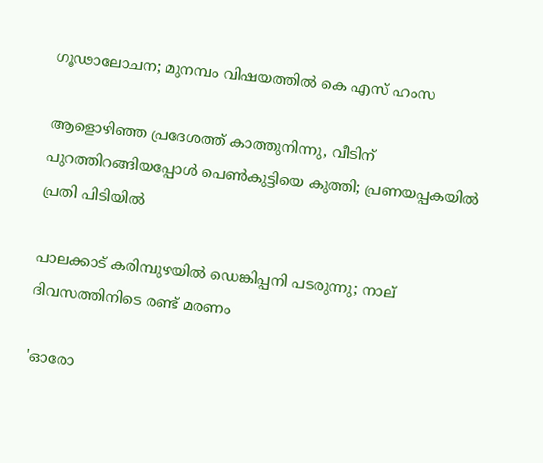ഗൂഢാലോചന; മുനമ്പം വിഷയത്തിൽ കെ എസ് ഹംസ

ആളൊഴിഞ്ഞ പ്രദേശത്ത് കാത്തുനിന്നു, വീടിന് പുറത്തിറങ്ങിയപ്പോള്‍ പെണ്‍കുട്ടിയെ കുത്തി; പ്രണയപ്പകയില്‍ പ്രതി പിടിയില്‍

പാലക്കാട് കരിമ്പുഴയിൽ ഡെങ്കിപ്പനി പടരുന്നു; നാല് ദിവസത്തിനിടെ രണ്ട് മരണം

'ഓരോ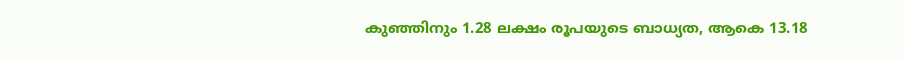കുഞ്ഞിനും 1.28 ലക്ഷം രൂപയുടെ ബാധ്യത, ആകെ 13.18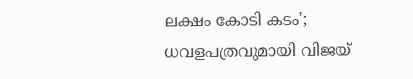ലക്ഷം കോടി കടം'; ധവളപത്രവുമായി വിജയ്‌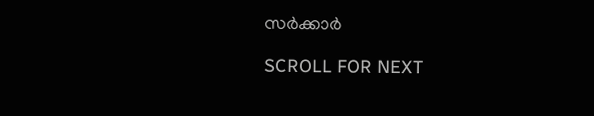സർക്കാർ

SCROLL FOR NEXT